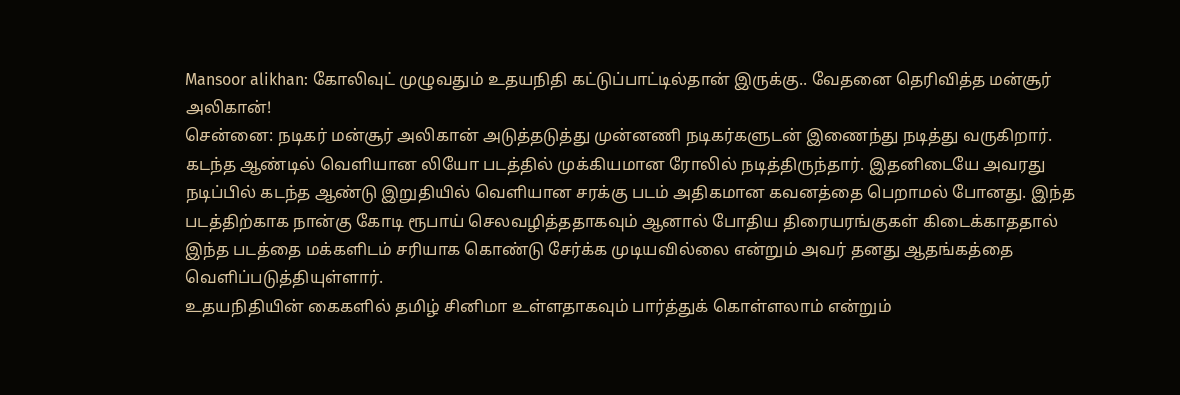Mansoor alikhan: கோலிவுட் முழுவதும் உதயநிதி கட்டுப்பாட்டில்தான் இருக்கு.. வேதனை தெரிவித்த மன்சூர் அலிகான்!
சென்னை: நடிகர் மன்சூர் அலிகான் அடுத்தடுத்து முன்னணி நடிகர்களுடன் இணைந்து நடித்து வருகிறார். கடந்த ஆண்டில் வெளியான லியோ படத்தில் முக்கியமான ரோலில் நடித்திருந்தார். இதனிடையே அவரது நடிப்பில் கடந்த ஆண்டு இறுதியில் வெளியான சரக்கு படம் அதிகமான கவனத்தை பெறாமல் போனது. இந்த படத்திற்காக நான்கு கோடி ரூபாய் செலவழித்ததாகவும் ஆனால் போதிய திரையரங்குகள் கிடைக்காததால் இந்த படத்தை மக்களிடம் சரியாக கொண்டு சேர்க்க முடியவில்லை என்றும் அவர் தனது ஆதங்கத்தை வெளிப்படுத்தியுள்ளார்.
உதயநிதியின் கைகளில் தமிழ் சினிமா உள்ளதாகவும் பார்த்துக் கொள்ளலாம் என்றும்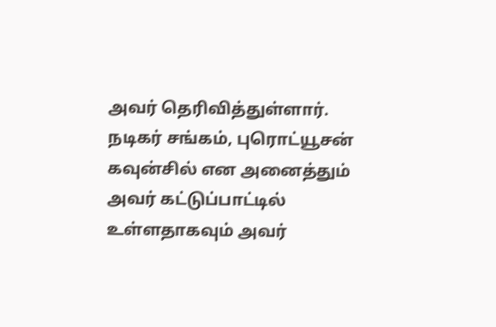அவர் தெரிவித்துள்ளார். நடிகர் சங்கம், புரொட்யூசன் கவுன்சில் என அனைத்தும் அவர் கட்டுப்பாட்டில் உள்ளதாகவும் அவர்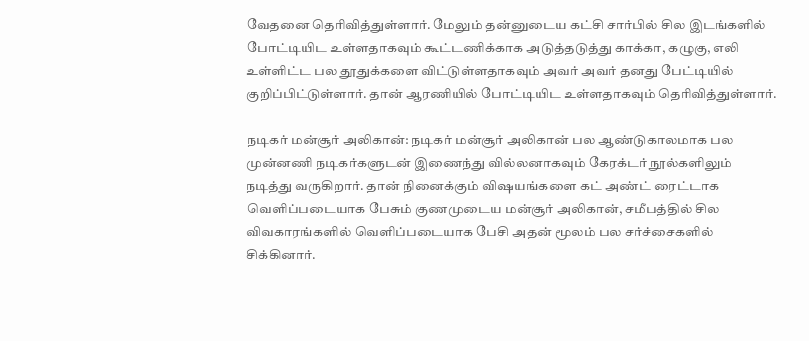வேதனை தெரிவித்துள்ளார். மேலும் தன்னுடைய கட்சி சார்பில் சில இடங்களில் போட்டியிட உள்ளதாகவும் கூட்டணிக்காக அடுத்தடுத்து காக்கா, கழுகு, எலி உள்ளிட்ட பல தூதுக்களை விட்டுள்ளதாகவும் அவர் அவர் தனது பேட்டியில் குறிப்பிட்டுள்ளார். தான் ஆரணியில் போட்டியிட உள்ளதாகவும் தெரிவித்துள்ளார்.

நடிகர் மன்சூர் அலிகான்: நடிகர் மன்சூர் அலிகான் பல ஆண்டுகாலமாக பல முன்னணி நடிகர்களுடன் இணைந்து வில்லனாகவும் கேரக்டர் நூல்களிலும் நடித்து வருகிறார். தான் நினைக்கும் விஷயங்களை கட் அண்ட் ரைட்டாக வெளிப்படையாக பேசும் குணமுடைய மன்சூர் அலிகான், சமீபத்தில் சில விவகாரங்களில் வெளிப்படையாக பேசி அதன் மூலம் பல சர்ச்சைகளில் சிக்கினார்.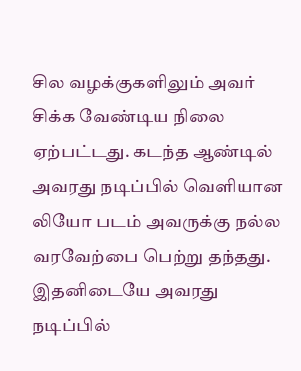சில வழக்குகளிலும் அவர் சிக்க வேண்டிய நிலை ஏற்பட்டது. கடந்த ஆண்டில் அவரது நடிப்பில் வெளியான லியோ படம் அவருக்கு நல்ல வரவேற்பை பெற்று தந்தது. இதனிடையே அவரது நடிப்பில்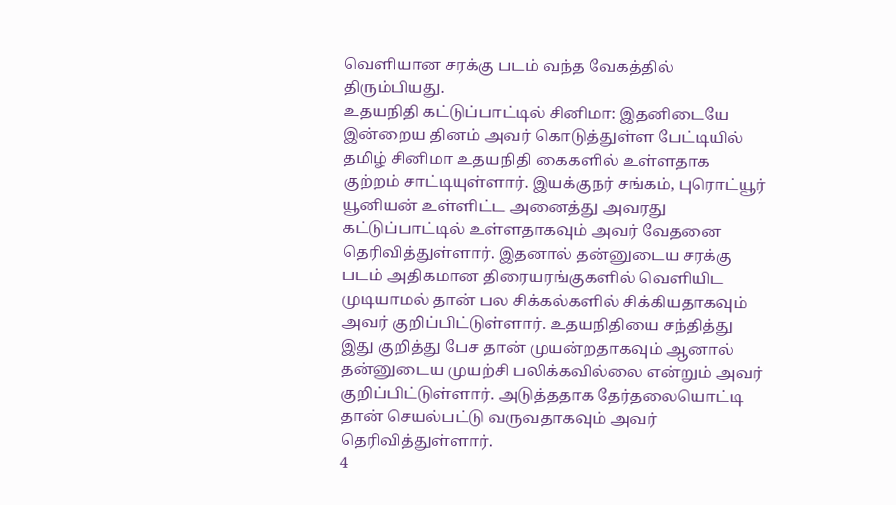வெளியான சரக்கு படம் வந்த வேகத்தில் திரும்பியது.
உதயநிதி கட்டுப்பாட்டில் சினிமா: இதனிடையே இன்றைய தினம் அவர் கொடுத்துள்ள பேட்டியில் தமிழ் சினிமா உதயநிதி கைகளில் உள்ளதாக குற்றம் சாட்டியுள்ளார். இயக்குநர் சங்கம், புரொட்யூர் யூனியன் உள்ளிட்ட அனைத்து அவரது கட்டுப்பாட்டில் உள்ளதாகவும் அவர் வேதனை தெரிவித்துள்ளார். இதனால் தன்னுடைய சரக்கு படம் அதிகமான திரையரங்குகளில் வெளியிட முடியாமல் தான் பல சிக்கல்களில் சிக்கியதாகவும் அவர் குறிப்பிட்டுள்ளார். உதயநிதியை சந்தித்து இது குறித்து பேச தான் முயன்றதாகவும் ஆனால் தன்னுடைய முயற்சி பலிக்கவில்லை என்றும் அவர் குறிப்பிட்டுள்ளார். அடுத்ததாக தேர்தலையொட்டி தான் செயல்பட்டு வருவதாகவும் அவர் தெரிவித்துள்ளார்.
4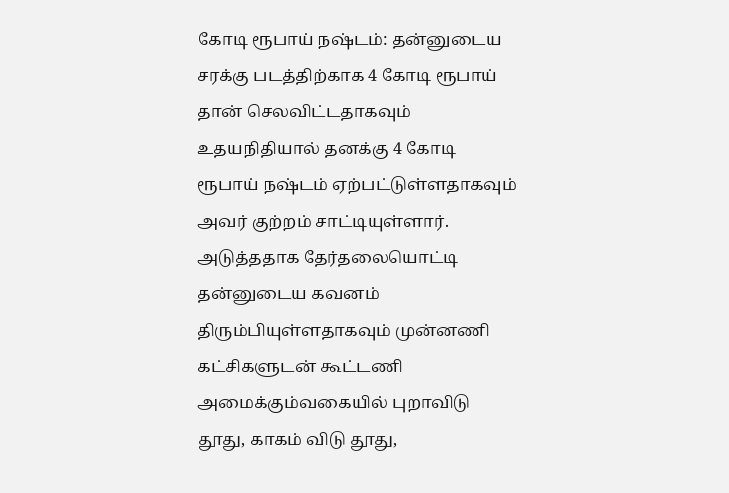கோடி ரூபாய் நஷ்டம்: தன்னுடைய சரக்கு படத்திற்காக 4 கோடி ரூபாய் தான் செலவிட்டதாகவும் உதயநிதியால் தனக்கு 4 கோடி ரூபாய் நஷ்டம் ஏற்பட்டுள்ளதாகவும் அவர் குற்றம் சாட்டியுள்ளார். அடுத்ததாக தேர்தலையொட்டி தன்னுடைய கவனம் திரும்பியுள்ளதாகவும் முன்னணி கட்சிகளுடன் கூட்டணி அமைக்கும்வகையில் புறாவிடு தூது, காகம் விடு தூது,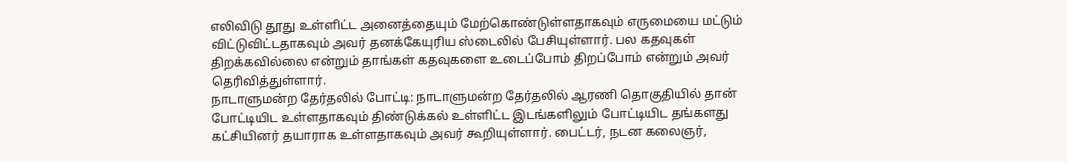எலிவிடு தூது உள்ளிட்ட அனைத்தையும் மேற்கொண்டுள்ளதாகவும் எருமையை மட்டும் விட்டுவிட்டதாகவும் அவர் தனக்கேயுரிய ஸ்டைலில் பேசியுள்ளார். பல கதவுகள் திறக்கவில்லை என்றும் தாங்கள் கதவுகளை உடைப்போம் திறப்போம் என்றும் அவர் தெரிவித்துள்ளார்.
நாடாளுமன்ற தேர்தலில் போட்டி: நாடாளுமன்ற தேர்தலில் ஆரணி தொகுதியில் தான் போட்டியிட உள்ளதாகவும் திண்டுக்கல் உள்ளிட்ட இடங்களிலும் போட்டியிட தங்களது கட்சியினர் தயாராக உள்ளதாகவும் அவர் கூறியுள்ளார். பைட்டர், நடன கலைஞர்,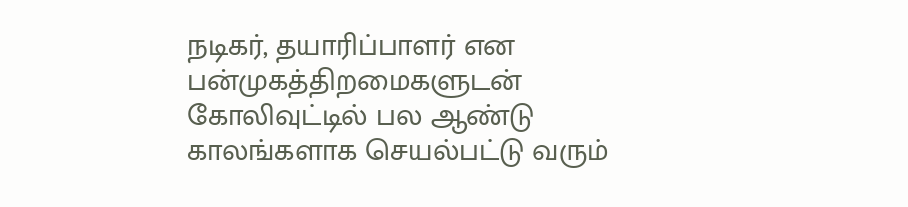நடிகர், தயாரிப்பாளர் என பன்முகத்திறமைகளுடன் கோலிவுட்டில் பல ஆண்டு காலங்களாக செயல்பட்டு வரும்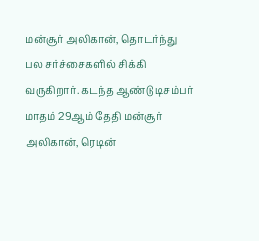மன்சூர் அலிகான், தொடர்ந்து பல சர்ச்சைகளில் சிக்கி வருகிறார். கடந்த ஆண்டு டிசம்பர் மாதம் 29ஆம் தேதி மன்சூர் அலிகான், ரெடின்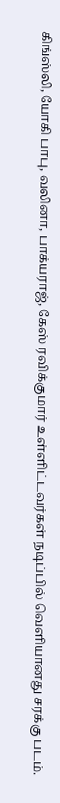கிங்ஸ்லி, யோகி பாபு, வலினா, பாக்யராஜ், கேஸ் ரவிக்குமார் உள்ளிட்டவர்கள் நடிப்பில் வெளியானது சரக்கு படம்.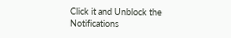Click it and Unblock the Notifications